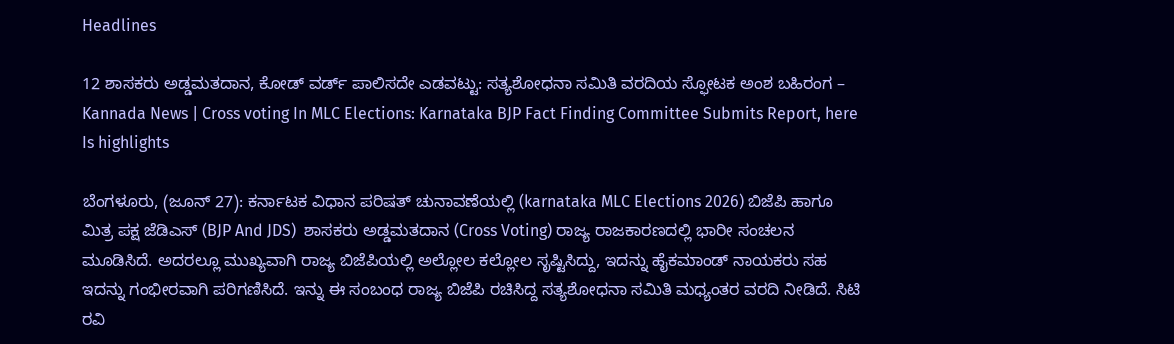Headlines

12 ಶಾಸಕರು ಅಡ್ಡಮತದಾನ, ಕೋಡ್ ವರ್ಡ್ ಪಾಲಿಸದೇ ಎಡವಟ್ಟು: ಸತ್ಯಶೋಧನಾ ಸಮಿತಿ ವರದಿಯ ಸ್ಫೋಟಕ ಅಂಶ ಬಹಿರಂಗ – Kannada News | Cross voting In MLC Elections: Karnataka BJP Fact Finding Committee Submits Report, here Is highlights

ಬೆಂಗಳೂರು, (ಜೂನ್ 27): ಕರ್ನಾಟಕ ವಿಧಾನ ಪರಿಷತ್ ಚುನಾವಣೆಯಲ್ಲಿ (karnataka MLC Elections 2026) ಬಿಜೆಪಿ ಹಾಗೂ ಮಿತ್ರ ಪಕ್ಷ ಜೆಡಿಎಸ್ (BJP And JDS)  ಶಾಸಕರು ಅಡ್ಡಮತದಾನ (Cross Voting) ರಾಜ್ಯ ರಾಜಕಾರಣದಲ್ಲಿ ಭಾರೀ ಸಂಚಲನ ಮೂಡಿಸಿದೆ. ಅದರಲ್ಲೂ ಮುಖ್ಯವಾಗಿ ರಾಜ್ಯ ಬಿಜೆಪಿಯಲ್ಲಿ ಅಲ್ಲೋಲ ಕಲ್ಲೋಲ ಸೃಷ್ಟಿಸಿದ್ದು, ಇದನ್ನು ಹೈಕಮಾಂಡ್ ನಾಯಕರು ಸಹ ಇದನ್ನು ಗಂಭೀರವಾಗಿ ಪರಿಗಣಿಸಿದೆ. ಇನ್ನು ಈ ಸಂಬಂಧ ರಾಜ್ಯ ಬಿಜೆಪಿ ರಚಿಸಿದ್ದ ಸತ್ಯಶೋಧನಾ ಸಮಿತಿ ಮಧ್ಯಂತರ ವರದಿ ನೀಡಿದೆ. ಸಿಟಿ ರವಿ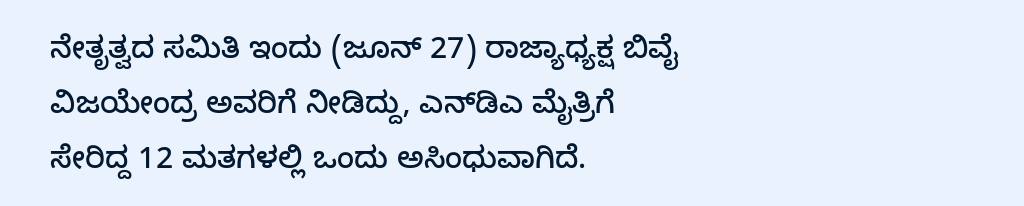ನೇತೃತ್ವದ ಸಮಿತಿ ಇಂದು (ಜೂನ್ 27) ರಾಜ್ಯಾಧ್ಯಕ್ಷ ಬಿವೈ ವಿಜಯೇಂದ್ರ ಅವರಿಗೆ ನೀಡಿದ್ದು, ಎನ್‌ಡಿಎ ಮೈತ್ರಿಗೆ ಸೇರಿದ್ದ 12 ಮತಗಳಲ್ಲಿ ಒಂದು ಅಸಿಂಧುವಾಗಿದೆ.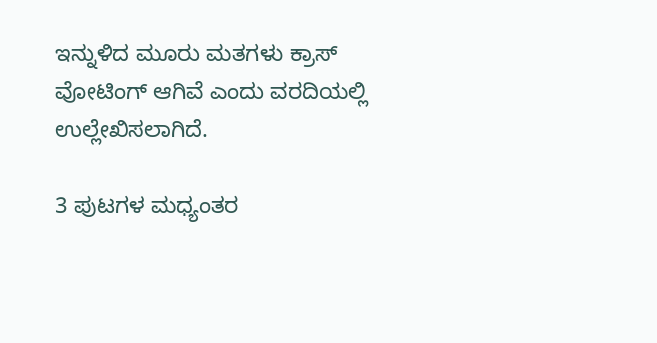ಇನ್ನುಳಿದ ಮೂರು ಮತಗಳು ಕ್ರಾಸ್ ವೋಟಿಂಗ್ ಆಗಿವೆ ಎಂದು ವರದಿಯಲ್ಲಿ ಉಲ್ಲೇಖಿಸಲಾಗಿದೆ.

3 ಪುಟಗಳ ಮಧ್ಯಂತರ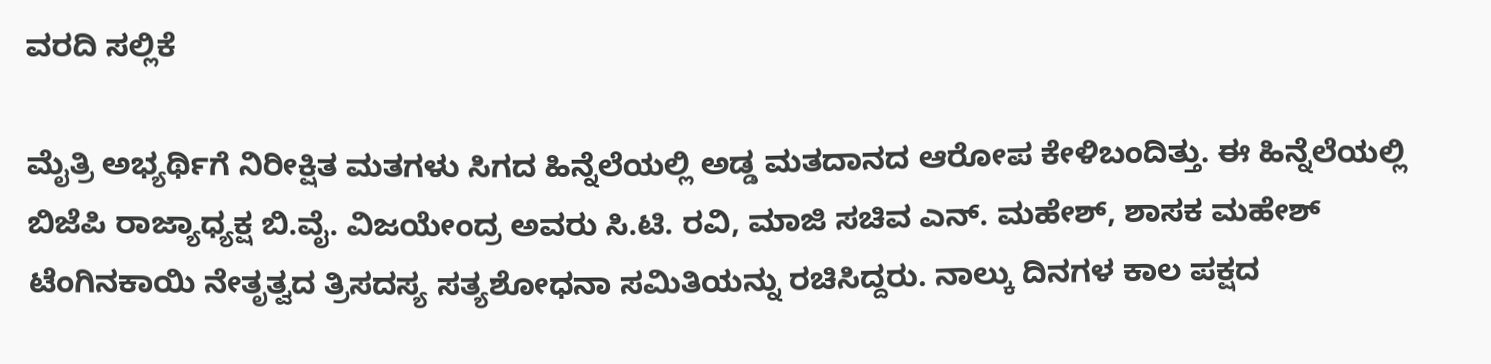ವರದಿ ಸಲ್ಲಿಕೆ

ಮೈತ್ರಿ ಅಭ್ಯರ್ಥಿಗೆ ನಿರೀಕ್ಷಿತ ಮತಗಳು ಸಿಗದ ಹಿನ್ನೆಲೆಯಲ್ಲಿ ಅಡ್ಡ ಮತದಾನದ ಆರೋಪ ಕೇಳಿಬಂದಿತ್ತು. ಈ ಹಿನ್ನೆಲೆಯಲ್ಲಿ ಬಿಜೆಪಿ ರಾಜ್ಯಾಧ್ಯಕ್ಷ ಬಿ.ವೈ. ವಿಜಯೇಂದ್ರ ಅವರು ಸಿ.ಟಿ. ರವಿ, ಮಾಜಿ ಸಚಿವ ಎನ್. ಮಹೇಶ್, ಶಾಸಕ ಮಹೇಶ್ ಟೆಂಗಿನಕಾಯಿ ನೇತೃತ್ವದ ತ್ರಿಸದಸ್ಯ ಸತ್ಯಶೋಧನಾ ಸಮಿತಿಯನ್ನು ರಚಿಸಿದ್ದರು. ನಾಲ್ಕು ದಿನಗಳ ಕಾಲ ಪಕ್ಷದ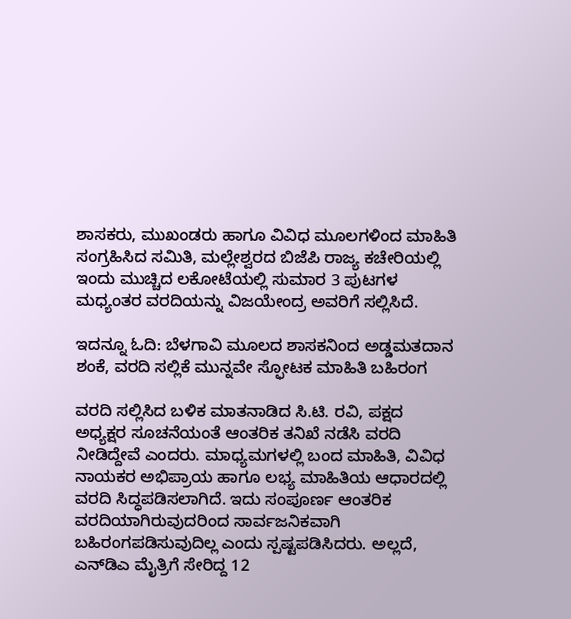ಶಾಸಕರು, ಮುಖಂಡರು ಹಾಗೂ ವಿವಿಧ ಮೂಲಗಳಿಂದ ಮಾಹಿತಿ ಸಂಗ್ರಹಿಸಿದ ಸಮಿತಿ, ಮಲ್ಲೇಶ್ವರದ ಬಿಜೆಪಿ ರಾಜ್ಯ ಕಚೇರಿಯಲ್ಲಿ ಇಂದು ಮುಚ್ಚಿದ ಲಕೋಟೆಯಲ್ಲಿ ಸುಮಾರ 3 ಪುಟಗಳ ಮಧ್ಯಂತರ ವರದಿಯನ್ನು ವಿಜಯೇಂದ್ರ ಅವರಿಗೆ ಸಲ್ಲಿಸಿದೆ.

ಇದನ್ನೂ ಓದಿ: ಬೆಳಗಾವಿ ಮೂಲದ ಶಾಸಕನಿಂದ ಅಡ್ಡಮತದಾನ ಶಂಕೆ, ವರದಿ ಸಲ್ಲಿಕೆ ಮುನ್ನವೇ ಸ್ಫೋಟಕ ಮಾಹಿತಿ ಬಹಿರಂಗ

ವರದಿ ಸಲ್ಲಿಸಿದ ಬಳಿಕ ಮಾತನಾಡಿದ ಸಿ.ಟಿ. ರವಿ, ಪಕ್ಷದ ಅಧ್ಯಕ್ಷರ ಸೂಚನೆಯಂತೆ ಆಂತರಿಕ ತನಿಖೆ ನಡೆಸಿ ವರದಿ ನೀಡಿದ್ದೇವೆ ಎಂದರು. ಮಾಧ್ಯಮಗಳಲ್ಲಿ ಬಂದ ಮಾಹಿತಿ, ವಿವಿಧ ನಾಯಕರ ಅಭಿಪ್ರಾಯ ಹಾಗೂ ಲಭ್ಯ ಮಾಹಿತಿಯ ಆಧಾರದಲ್ಲಿ ವರದಿ ಸಿದ್ಧಪಡಿಸಲಾಗಿದೆ. ಇದು ಸಂಪೂರ್ಣ ಆಂತರಿಕ ವರದಿಯಾಗಿರುವುದರಿಂದ ಸಾರ್ವಜನಿಕವಾಗಿ ಬಹಿರಂಗಪಡಿಸುವುದಿಲ್ಲ ಎಂದು ಸ್ಪಷ್ಟಪಡಿಸಿದರು. ಅಲ್ಲದೆ, ಎನ್‌ಡಿಎ ಮೈತ್ರಿಗೆ ಸೇರಿದ್ದ 12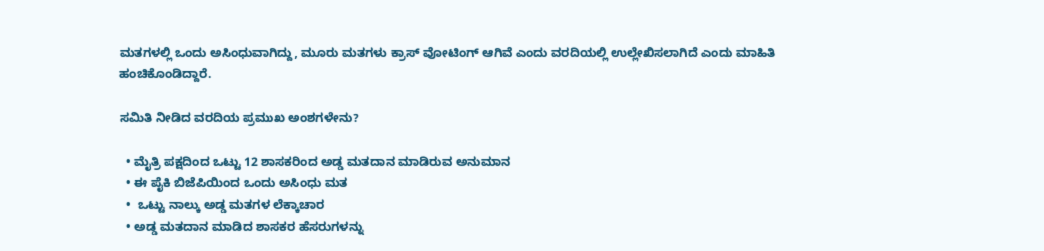ಮತಗಳಲ್ಲಿ ಒಂದು ಅಸಿಂಧುವಾಗಿದ್ದು, ಮೂರು ಮತಗಳು ಕ್ರಾಸ್ ವೋಟಿಂಗ್ ಆಗಿವೆ ಎಂದು ವರದಿಯಲ್ಲಿ ಉಲ್ಲೇಖಿಸಲಾಗಿದೆ ಎಂದು ಮಾಹಿತಿ ಹಂಚಿಕೊಂಡಿದ್ದಾರೆ.

ಸಮಿತಿ ನೀಡಿದ ವರದಿಯ ಪ್ರಮುಖ ಅಂಶಗಳೇನು?

  • ಮೈತ್ರಿ ಪಕ್ಷದಿಂದ ಒಟ್ಟು 12 ಶಾಸಕರಿಂದ ಅಡ್ಡ ಮತದಾನ ಮಾಡಿರುವ ಅನುಮಾನ
  • ಈ ಪೈಕಿ ಬಿಜೆಪಿಯಿಂದ ಒಂದು ಅಸಿಂಧು ಮತ
  •  ಒಟ್ಟು ನಾಲ್ಕು ಅಡ್ಡ ಮತಗಳ ಲೆಕ್ಕಾಚಾರ
  • ಅಡ್ಡ ಮತದಾನ ಮಾಡಿದ ಶಾಸಕರ ಹೆಸರುಗಳನ್ನು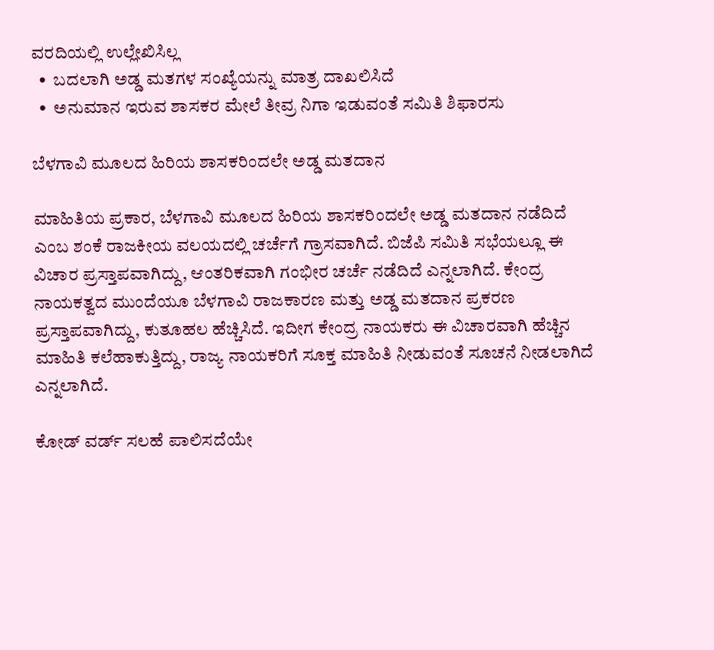ವರದಿಯಲ್ಲಿ ಉಲ್ಲೇಖಿಸಿಲ್ಲ
  •  ಬದಲಾಗಿ ಅಡ್ಡ ಮತಗಳ ಸಂಖ್ಯೆಯನ್ನು ಮಾತ್ರ ದಾಖಲಿಸಿದೆ
  •  ಅನುಮಾನ ಇರುವ ಶಾಸಕರ ಮೇಲೆ ತೀವ್ರ ನಿಗಾ ಇಡುವಂತೆ ಸಮಿತಿ ಶಿಫಾರಸು

ಬೆಳಗಾವಿ ಮೂಲದ ಹಿರಿಯ ಶಾಸಕರಿಂದಲೇ ಅಡ್ಡ ಮತದಾನ

ಮಾಹಿತಿಯ ಪ್ರಕಾರ, ಬೆಳಗಾವಿ ಮೂಲದ ಹಿರಿಯ ಶಾಸಕರಿಂದಲೇ ಅಡ್ಡ ಮತದಾನ ನಡೆದಿದೆ ಎಂಬ ಶಂಕೆ ರಾಜಕೀಯ ವಲಯದಲ್ಲಿ ಚರ್ಚೆಗೆ ಗ್ರಾಸವಾಗಿದೆ. ಬಿಜೆಪಿ ಸಮಿತಿ ಸಭೆಯಲ್ಲೂ ಈ ವಿಚಾರ ಪ್ರಸ್ತಾಪವಾಗಿದ್ದು, ಆಂತರಿಕವಾಗಿ ಗಂಭೀರ ಚರ್ಚೆ ನಡೆದಿದೆ ಎನ್ನಲಾಗಿದೆ. ಕೇಂದ್ರ ನಾಯಕತ್ವದ ಮುಂದೆಯೂ ಬೆಳಗಾವಿ ರಾಜಕಾರಣ ಮತ್ತು ಅಡ್ಡ ಮತದಾನ ಪ್ರಕರಣ ಪ್ರಸ್ತಾಪವಾಗಿದ್ದು, ಕುತೂಹಲ ಹೆಚ್ಚಿಸಿದೆ. ಇದೀಗ ಕೇಂದ್ರ ನಾಯಕರು ಈ ವಿಚಾರವಾಗಿ ಹೆಚ್ಚಿನ ಮಾಹಿತಿ ಕಲೆಹಾಕುತ್ತಿದ್ದು, ರಾಜ್ಯ ನಾಯಕರಿಗೆ ಸೂಕ್ತ ಮಾಹಿತಿ ನೀಡುವಂತೆ ಸೂಚನೆ ನೀಡಲಾಗಿದೆ ಎನ್ನಲಾಗಿದೆ.

ಕೋಡ್ ವರ್ಡ್ ಸಲಹೆ ಪಾಲಿಸದೆಯೇ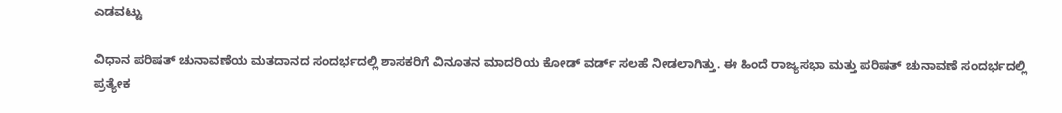ಎಡವಟ್ಟು

ವಿಧಾನ ಪರಿಷತ್ ಚುನಾವಣೆಯ ಮತದಾನದ ಸಂದರ್ಭದಲ್ಲಿ ಶಾಸಕರಿಗೆ ವಿನೂತನ ಮಾದರಿಯ ಕೋಡ್ ವರ್ಡ್ ಸಲಹೆ ನೀಡಲಾಗಿತ್ತು. ಈ ಹಿಂದೆ ರಾಜ್ಯಸಭಾ ಮತ್ತು ಪರಿಷತ್ ಚುನಾವಣೆ ಸಂದರ್ಭದಲ್ಲಿ ಪ್ರತ್ಯೇಕ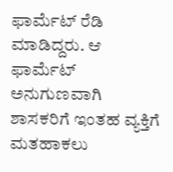ಫಾರ್ಮೆಟ್ ರೆಡಿ ಮಾಡಿದ್ದರು. ಆ ಫಾರ್ಮೆಟ್ ಅನುಗುಣವಾಗಿ ಶಾಸಕರಿಗೆ ಇಂತಹ ವ್ಯಕ್ತಿಗೆ ಮತಹಾಕಲು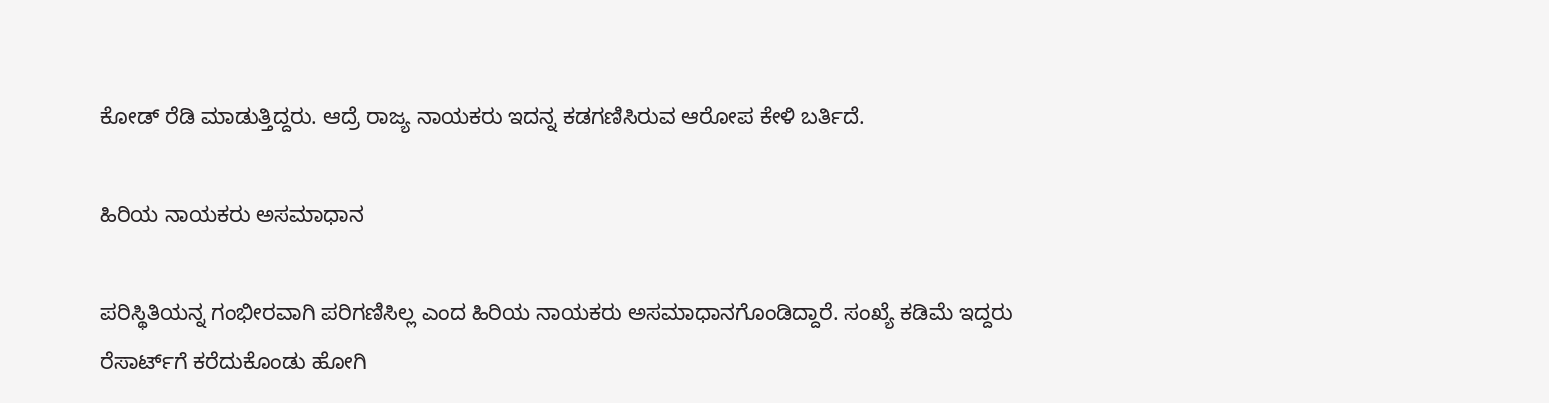ಕೋಡ್ ರೆಡಿ ಮಾಡುತ್ತಿದ್ದರು. ಆದ್ರೆ ರಾಜ್ಯ ನಾಯಕರು ಇದನ್ನ ಕಡಗಣಿಸಿರುವ ಆರೋಪ ಕೇಳಿ ಬರ್ತಿದೆ.

ಹಿರಿಯ ನಾಯಕರು ಅಸಮಾಧಾನ

ಪರಿಸ್ಥಿತಿಯನ್ನ ಗಂಭೀರವಾಗಿ ಪರಿಗಣಿಸಿಲ್ಲ ಎಂದ ಹಿರಿಯ ನಾಯಕರು ಅಸಮಾಧಾನಗೊಂಡಿದ್ದಾರೆ. ಸಂಖ್ಯೆ ಕಡಿಮೆ ಇದ್ದರು ರೆಸಾರ್ಟ್‌ಗೆ ಕರೆದುಕೊಂಡು ಹೋಗಿ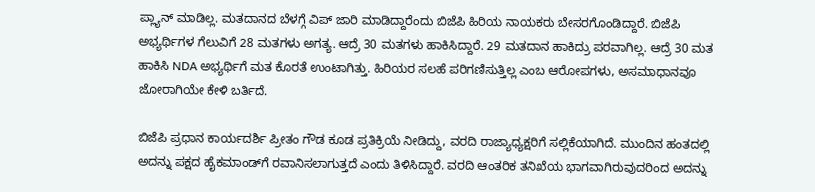ಪ್ಲ್ಯಾನ್ ಮಾಡಿಲ್ಲ. ಮತದಾನದ ಬೆಳಗ್ಗೆ ವಿಪ್ ಜಾರಿ ಮಾಡಿದ್ದಾರೆಂದು ಬಿಜೆಪಿ ಹಿರಿಯ ನಾಯಕರು ಬೇಸರಗೊಂಡಿದ್ದಾರೆ. ಬಿಜೆಪಿ ಅಭ್ಯರ್ಥಿಗಳ ಗೆಲುವಿಗೆ 28 ಮತಗಳು ಅಗತ್ಯ. ಆದ್ರೆ 30 ಮತಗಳು ಹಾಕಿಸಿದ್ದಾರೆ. 29 ಮತದಾನ ಹಾಕಿದ್ರು ಪರವಾಗಿಲ್ಲ. ಆದ್ರೆ 30 ಮತ ಹಾಕಿಸಿ NDA ಅಭ್ಯರ್ಥಿಗೆ ಮತ ಕೊರತೆ ಉಂಟಾಗಿತ್ತು. ಹಿರಿಯರ ಸಲಹೆ ಪರಿಗಣಿಸುತ್ತಿಲ್ಲ ಎಂಬ ಆರೋಪಗಳು, ಅಸಮಾಧಾನವೂ ಜೋರಾಗಿಯೇ ಕೇಳಿ ಬರ್ತಿದೆ‌.

ಬಿಜೆಪಿ ಪ್ರಧಾನ ಕಾರ್ಯದರ್ಶಿ ಪ್ರೀತಂ ಗೌಡ ಕೂಡ ಪ್ರತಿಕ್ರಿಯೆ ನೀಡಿದ್ದು, ವರದಿ ರಾಜ್ಯಾಧ್ಯಕ್ಷರಿಗೆ ಸಲ್ಲಿಕೆಯಾಗಿದೆ. ಮುಂದಿನ ಹಂತದಲ್ಲಿ ಅದನ್ನು ಪಕ್ಷದ ಹೈಕಮಾಂಡ್‌ಗೆ ರವಾನಿಸಲಾಗುತ್ತದೆ ಎಂದು ತಿಳಿಸಿದ್ದಾರೆ. ವರದಿ ಆಂತರಿಕ ತನಿಖೆಯ ಭಾಗವಾಗಿರುವುದರಿಂದ ಅದನ್ನು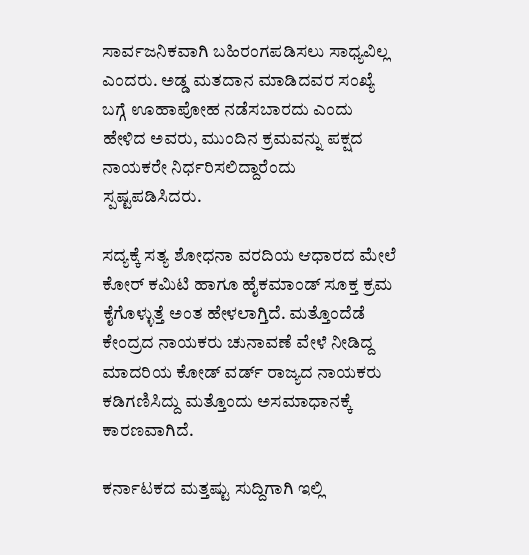ಸಾರ್ವಜನಿಕವಾಗಿ ಬಹಿರಂಗಪಡಿಸಲು ಸಾಧ್ಯವಿಲ್ಲ ಎಂದರು. ಅಡ್ಡ ಮತದಾನ ಮಾಡಿದವರ ಸಂಖ್ಯೆ ಬಗ್ಗೆ ಊಹಾಪೋಹ ನಡೆಸಬಾರದು ಎಂದು ಹೇಳಿದ ಅವರು, ಮುಂದಿನ ಕ್ರಮವನ್ನು ಪಕ್ಷದ ನಾಯಕರೇ ನಿರ್ಧರಿಸಲಿದ್ದಾರೆಂದು ಸ್ಪಷ್ಟಪಡಿಸಿದರು.

ಸದ್ಯಕ್ಕೆ ಸತ್ಯ ಶೋಧನಾ ವರದಿಯ ಆಧಾರದ ಮೇಲೆ ಕೋರ್ ಕಮಿಟಿ ಹಾಗೂ ಹೈಕಮಾಂಡ್ ಸೂಕ್ತ ಕ್ರಮ ಕೈಗೊಳ್ಳುತ್ತೆ ಅಂತ ಹೇಳಲಾಗ್ತಿದೆ. ಮತ್ತೊಂದೆಡೆ ಕೇಂದ್ರದ ನಾಯಕರು ಚುನಾವಣೆ ವೇಳೆ ನೀಡಿದ್ದ ಮಾದರಿಯ ಕೋಡ್ ವರ್ಡ್ ರಾಜ್ಯದ ನಾಯಕರು ಕಡಿಗಣಿಸಿದ್ದು ಮತ್ತೊಂದು ಅಸಮಾಧಾನಕ್ಕೆ ಕಾರಣವಾಗಿದೆ.

ಕರ್ನಾಟಕದ ಮತ್ತಷ್ಟು ಸುದ್ದಿಗಾಗಿ ಇಲ್ಲಿ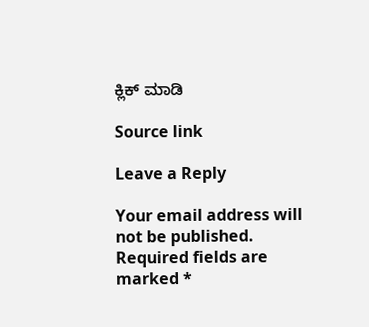ಕ್ಲಿಕ್ ಮಾಡಿ

Source link

Leave a Reply

Your email address will not be published. Required fields are marked *